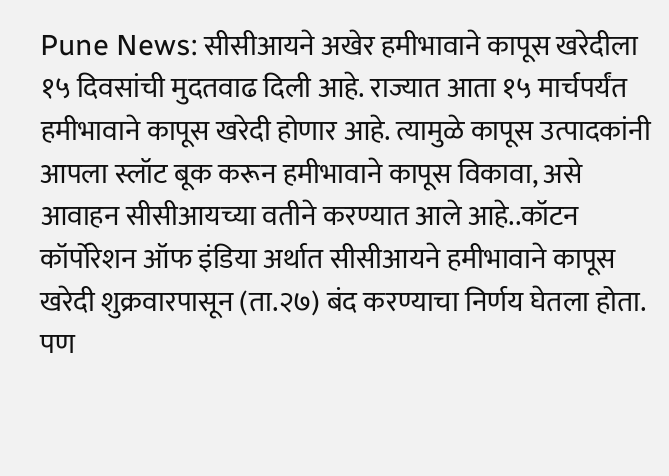Pune News: सीसीआयने अखेर हमीभावाने कापूस खरेदीला १५ दिवसांची मुदतवाढ दिली आहे. राज्यात आता १५ मार्चपर्यंत हमीभावाने कापूस खरेदी होणार आहे. त्यामुळे कापूस उत्पादकांनी आपला स्लॉट बूक करून हमीभावाने कापूस विकावा, असे आवाहन सीसीआयच्या वतीने करण्यात आले आहे..कॉटन कॉर्पोरेशन ऑफ इंडिया अर्थात सीसीआयने हमीभावाने कापूस खरेदी शुक्रवारपासून (ता.२७) बंद करण्याचा निर्णय घेतला होता. पण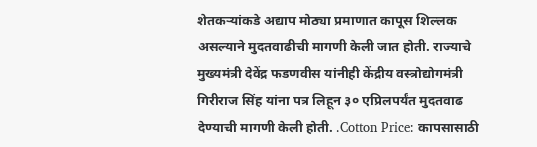शेतकऱ्यांकडे अद्याप मोठ्या प्रमाणात कापूस शिल्लक असल्याने मुदतवाढीची मागणी केली जात होती. राज्याचे मुख्यमंत्री देवेंद्र फडणवीस यांनीही केंद्रीय वस्त्रोद्योगमंत्री गिरीराज सिंह यांना पत्र लिहून ३० एप्रिलपर्यंत मुदतवाढ देण्याची मागणी केली होती. .Cotton Price: कापसासाठी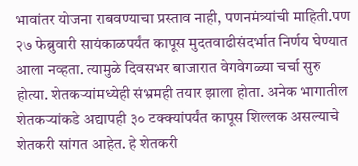भावांतर योजना राबवण्याचा प्रस्ताव नाही, पणनमंत्र्यांची माहिती.पण २७ फेब्रुवारी सायंकाळपर्यंत कापूस मुदतवाढीसंदर्भात निर्णय घेण्यात आला नव्हता. त्यामुळे दिवसभर बाजारात वेगवेगळ्या चर्चा सुरु होत्या. शेतकऱ्यांमध्येही संभ्रमही तयार झाला होता. अनेक भागातील शेतकऱ्यांकडे अद्यापही ३० टक्क्यांपर्यंत कापूस शिल्लक असल्याचे शेतकरी सांगत आहेत. हे शेतकरी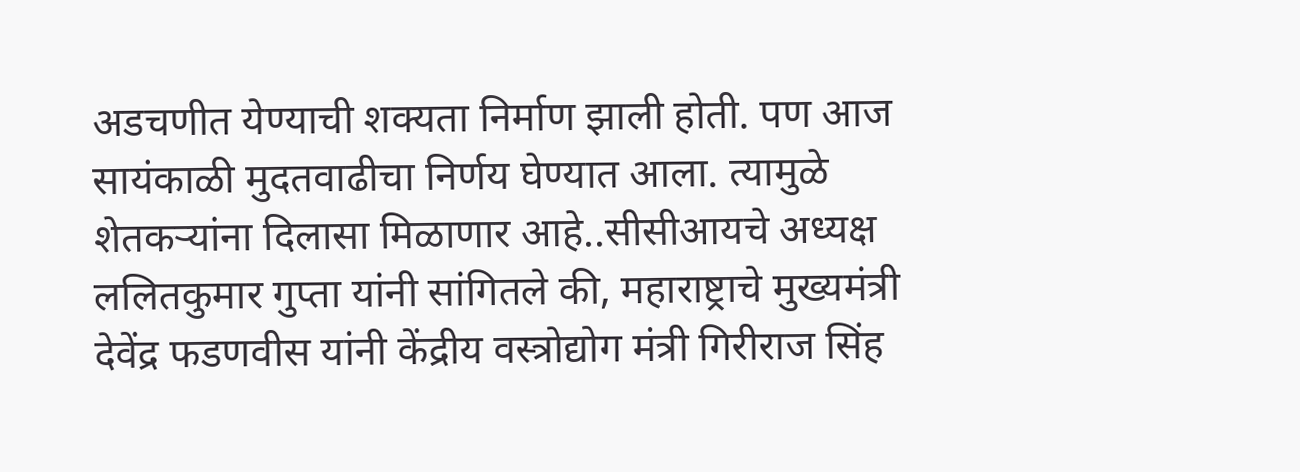अडचणीत येण्याची शक्यता निर्माण झाली होती. पण आज सायंकाळी मुदतवाढीचा निर्णय घेण्यात आला. त्यामुळे शेतकऱ्यांना दिलासा मिळाणार आहे..सीसीआयचे अध्यक्ष ललितकुमार गुप्ता यांनी सांगितले की, महाराष्ट्राचे मुख्यमंत्री देवेंद्र फडणवीस यांनी केंद्रीय वस्त्रोद्योग मंत्री गिरीराज सिंह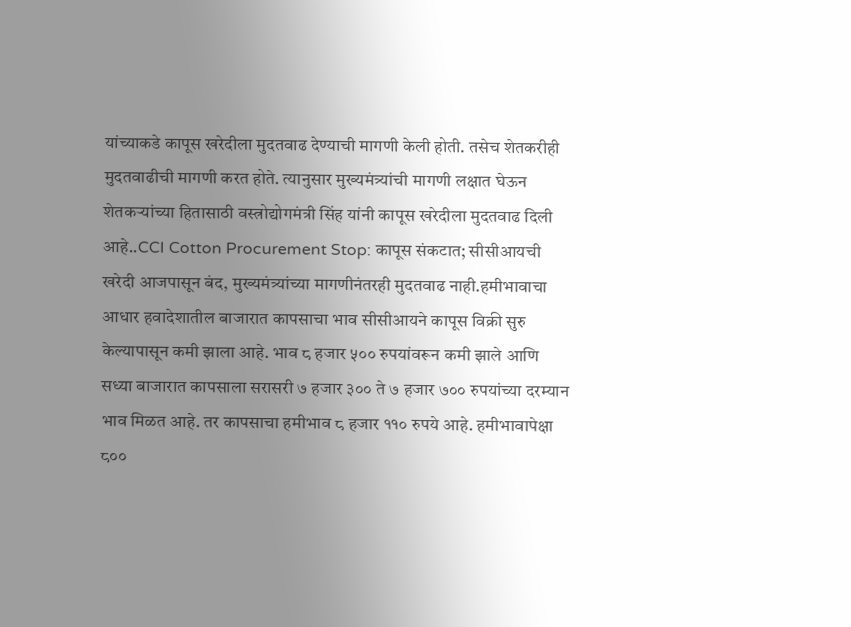यांच्याकडे कापूस खरेदीला मुदतवाढ देण्याची मागणी केली होती. तसेच शेतकरीही मुदतवाढीची मागणी करत होते. त्यानुसार मुख्यमंत्र्यांची मागणी लक्षात घेऊन शेतकऱ्यांच्या हितासाठी वस्त्रोद्योगमंत्री सिंह यांनी कापूस खरेदीला मुदतवाढ दिली आहे..CCI Cotton Procurement Stop: कापूस संकटात; सीसीआयची खरेदी आजपासून बंद, मुख्यमंत्र्यांच्या मागणीनंतरही मुदतवाढ नाही.हमीभावाचा आधार हवादेशातील बाजारात कापसाचा भाव सीसीआयने कापूस विक्री सुरु केल्यापासून कमी झाला आहे. भाव ८ हजार ५०० रुपयांवरून कमी झाले आणि सध्या बाजारात कापसाला सरासरी ७ हजार ३०० ते ७ हजार ७०० रुपयांच्या दरम्यान भाव मिळत आहे. तर कापसाचा हमीभाव ८ हजार ११० रुपये आहे. हमीभावापेक्षा ८००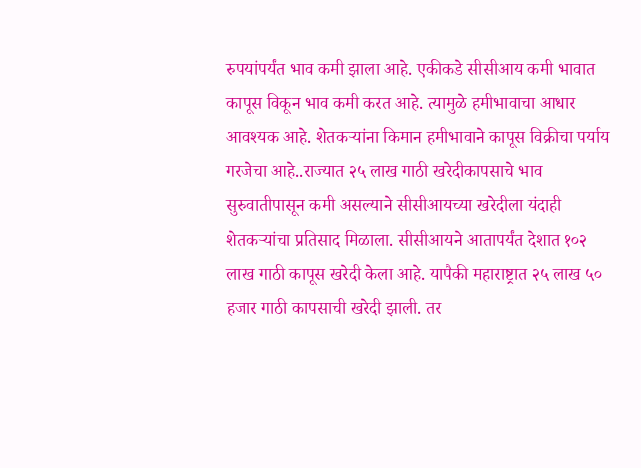रुपयांपर्यंत भाव कमी झाला आहे. एकीकडे सीसीआय कमी भावात कापूस विकून भाव कमी करत आहे. त्यामुळे हमीभावाचा आधार आवश्यक आहे. शेतकऱ्यांना किमान हमीभावाने कापूस विक्रीचा पर्याय गरजेचा आहे..राज्यात २५ लाख गाठी खरेदीकापसाचे भाव सुरुवातीपासून कमी असल्याने सीसीआयच्या खरेदीला यंदाही शेतकऱ्यांचा प्रतिसाद मिळाला. सीसीआयने आतापर्यंत देशात १०२ लाख गाठी कापूस खरेदी केला आहे. यापैकी महाराष्ट्रात २५ लाख ५० हजार गाठी कापसाची खरेदी झाली. तर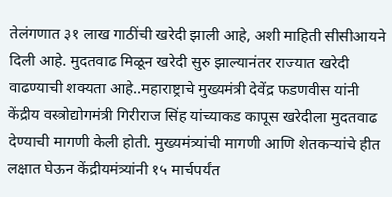तेलंगणात ३१ लाख गाठींची खरेदी झाली आहे, अशी माहिती सीसीआयने दिली आहे. मुदतवाढ मिळून खरेदी सुरु झाल्यानंतर राज्यात खरेदी वाढण्याची शक्यता आहे..महाराष्ट्राचे मुख्यमंत्री देवेंद्र फडणवीस यांनी केंद्रीय वस्त्रोद्योगमंत्री गिरीराज सिंह यांच्याकड कापूस खरेदीला मुदतवाढ देण्याची मागणी केली होती. मुख्यमंत्र्यांची मागणी आणि शेतकऱ्यांचे हीत लक्षात घेऊन केंद्रीयमंत्र्यांनी १५ मार्चपर्यंत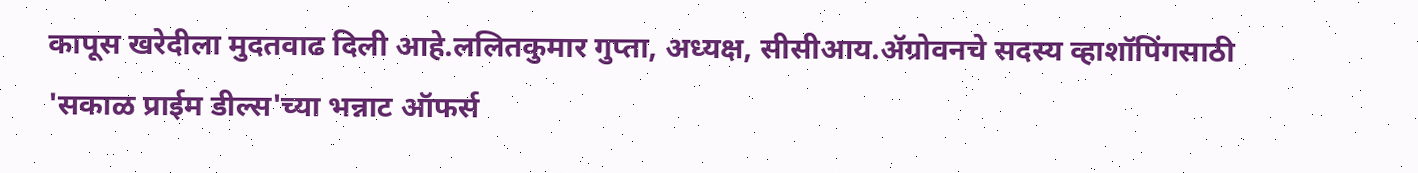कापूस खरेदीला मुदतवाढ दिली आहे.ललितकुमार गुप्ता, अध्यक्ष, सीसीआय.ॲग्रोवनचे सदस्य व्हाशॉपिंगसाठी 'सकाळ प्राईम डील्स'च्या भन्नाट ऑफर्स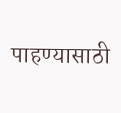पाहण्यासाठी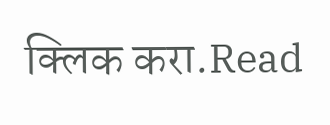क्लिक करा.Read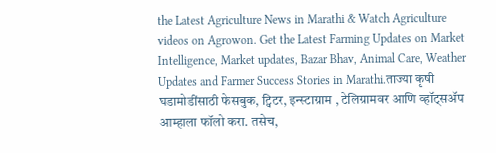the Latest Agriculture News in Marathi & Watch Agriculture videos on Agrowon. Get the Latest Farming Updates on Market Intelligence, Market updates, Bazar Bhav, Animal Care, Weather Updates and Farmer Success Stories in Marathi.ताज्या कृषी घडामोडींसाठी फेसबुक, ट्विटर, इन्स्टाग्राम , टेलिग्रामवर आणि व्हॉट्सॲप आम्हाला फॉलो करा. तसेच,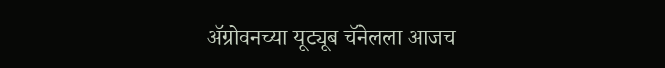ॲग्रोवनच्या यूट्यूब चॅनेलला आजच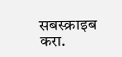सबस्क्राइब करा.